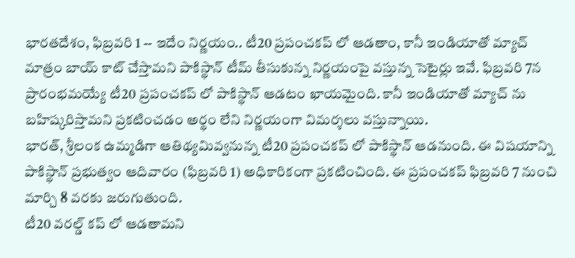భారతదేశం, ఫిబ్రవరి 1 -- ఇదేం నిర్ణయం.. టీ20 ప్రపంచకప్ లో ఆడతాం, కానీ ఇండియాతో మ్యాచ్ మాత్రం బాయ్ కాట్ చేస్తామని పాకిస్థాన్ టీమ్ తీసుకున్న నిర్ణయంపై వస్తున్న సెటైర్లు ఇవే. ఫిబ్రవరి 7న ప్రారంభమయ్యే టీ20 ప్రపంచకప్ లో పాకిస్థాన్ ఆడటం ఖాయమైంది. కానీ ఇండియాతో మ్యాచ్ ను బహిష్కరిస్తామని ప్రకటించడం అర్థం లేని నిర్ణయంగా విమర్శలు వస్తున్నాయి.
భారత్, శ్రీలంక ఉమ్మడిగా ఆతిథ్యమివ్వనున్న టీ20 ప్రపంచకప్ లో పాకిస్థాన్ ఆడనుంది. ఈ విషయాన్ని పాకిస్థాన్ ప్రభుత్వం ఆదివారం (ఫిబ్రవరి 1) అధికారికంగా ప్రకటించింది. ఈ ప్రపంచకప్ ఫిబ్రవరి 7 నుంచి మార్చి 8 వరకు జరుగుతుంది.
టీ20 వరల్డ్ కప్ లో ఆడతామని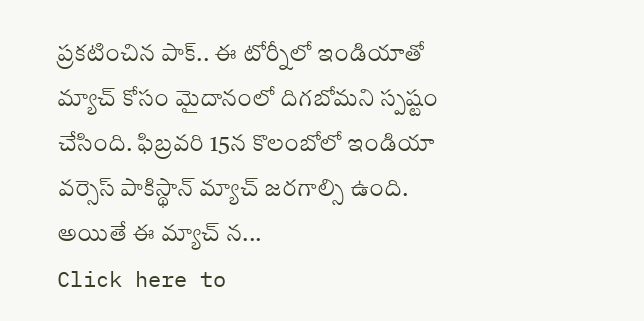ప్రకటించిన పాక్.. ఈ టోర్నీలో ఇండియాతో మ్యాచ్ కోసం మైదానంలో దిగబోమని స్పష్టం చేసింది. ఫిబ్రవరి 15న కొలంబోలో ఇండియా వర్సెస్ పాకిస్థాన్ మ్యాచ్ జరగాల్సి ఉంది. అయితే ఈ మ్యాచ్ న...
Click here to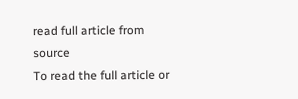read full article from source
To read the full article or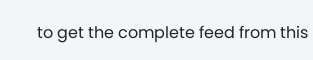to get the complete feed from this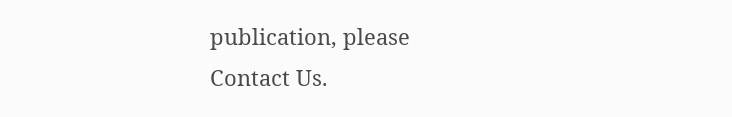publication, please
Contact Us.